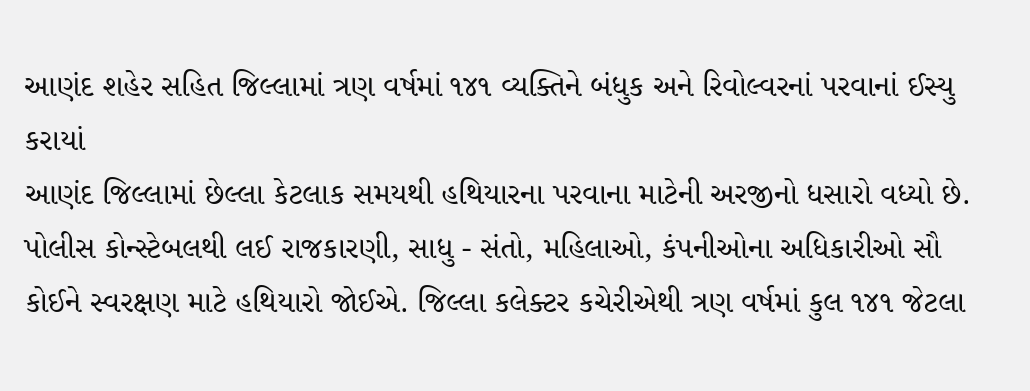આણંદ શહેર સહિત જિલ્લામાં ત્રણ વર્ષમાં ૧૪૧ વ્યક્તિને બંધુક અને રિવોલ્વરનાં પરવાનાં ઈસ્યુ કરાયાં
આણંદ જિલ્લામાં છેલ્લા કેટલાક સમયથી હથિયારના પરવાના માટેની અરજીનો ધસારો વધ્યો છે. પોલીસ કોન્સ્ટેબલથી લઈ રાજકારણી, સાધુ - સંતો, મહિલાઓ, કંપનીઓના અધિકારીઓ સૌ કોઈને સ્વરક્ષણ માટે હથિયારો જોઈએ. જિલ્લા કલેક્ટર કચેરીએથી ત્રણ વર્ષમાં કુલ ૧૪૧ જેટલા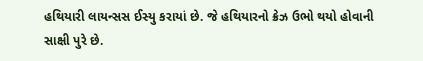હથિયારી લાયન્સસ ઈસ્યુ કરાયાં છે. જે હથિયારનો ક્રેઝ ઉભો થયો હોવાની સાક્ષી પુરે છે.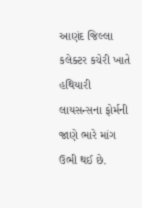આણંદ જિલ્લા કલેક્ટર કચેરી ખાતે હથિયારી લાયસન્સના ફોર્મની જાણે ભારે માંગ ઉભી થઈ છે.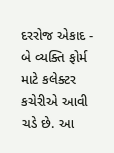દરરોજ એકાદ - બે વ્યક્તિ ફોર્મ માટે કલેક્ટર કચેરીએ આવી ચડે છે. આ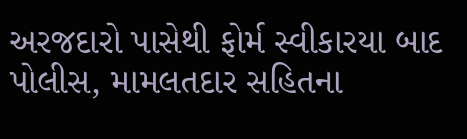અરજદારો પાસેથી ફોર્મ સ્વીકારયા બાદ પોલીસ, મામલતદાર સહિતના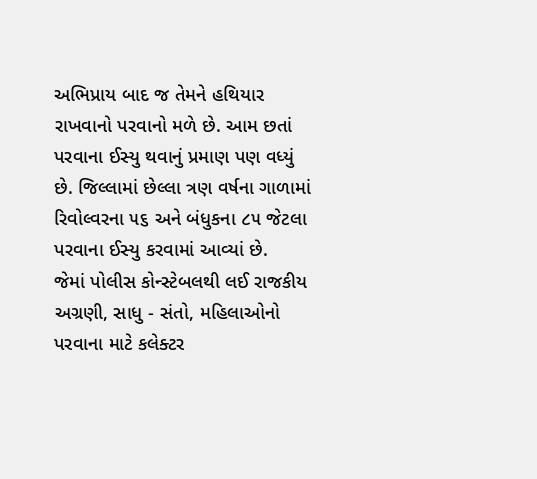અભિપ્રાય બાદ જ તેમને હથિયાર રાખવાનો પરવાનો મળે છે. આમ છતાં પરવાના ઈસ્યુ થવાનું પ્રમાણ પણ વધ્યું છે. જિલ્લામાં છેલ્લા ત્રણ વર્ષના ગાળામાં રિવોલ્વરના ૫૬ અને બંધુકના ૮૫ જેટલા પરવાના ઈસ્યુ કરવામાં આવ્યાં છે.
જેમાં પોલીસ કોન્સ્ટેબલથી લઈ રાજકીય અગ્રણી, સાધુ - સંતો, મહિલાઓનો પરવાના માટે કલેક્ટર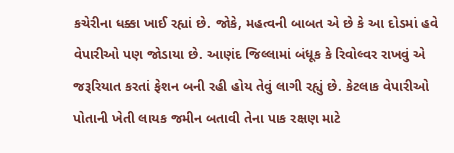કચેરીના ધક્કા ખાઈ રહ્યાં છે. જોકે, મહત્વની બાબત એ છે કે આ દોડમાં હવે વેપારીઓ પણ જોડાયા છે. આણંદ જિલ્લામાં બંધૂક કે રિવોલ્વર રાખવું એ જરૂરિયાત કરતાં ફેશન બની રહી હોય તેવું લાગી રહ્યું છે. કેટલાક વેપારીઓ પોતાની ખેતી લાયક જમીન બતાવી તેના પાક રક્ષણ માટે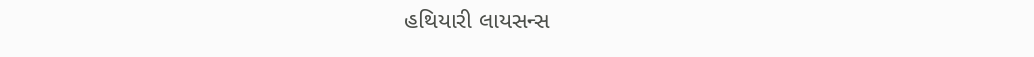હથિયારી લાયસન્સ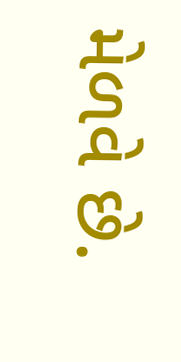મેળવે છે.